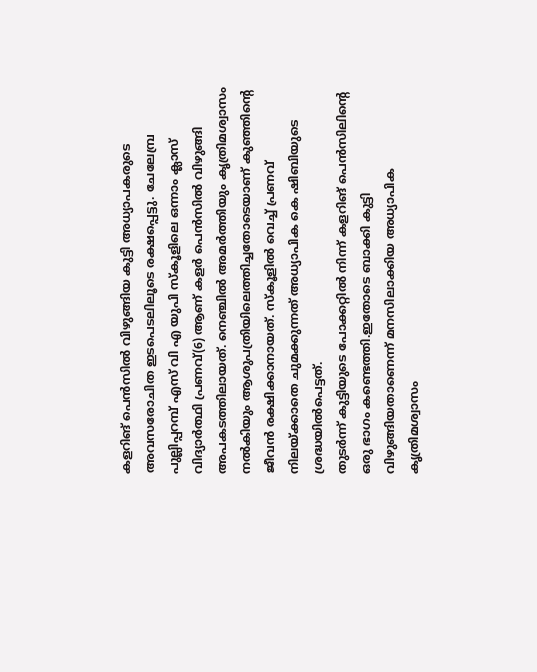കളറിങ് പെൻസിൽ വിഴുങ്ങിയ കുട്ടി അധ്യാപകരുടെ അവസരോചിത ഇടപെടലിലൂടെ രക്ഷപ്പെട്ടു. ചേലേമ്പ്ര പുല്ലിപ്പറമ്പ് എസ് വി എ യുപി സ്കൂളിലെ ഒന്നാം ക്ലാസ് വിദ്യാർത്ഥി പ്രണവ്(6) ആണ് കളർ പെൻസിൽ വിഴുങ്ങി അപകടത്തിലായത്. നെഞ്ചിൽ അമർത്തിയും കൃത്രിമശ്വാസം നൽകിയും ആശുപത്രിയിലെത്തിച്ചതോടെയാണ് കുഞ്ഞിന്റെ ജീവൻ രക്ഷിക്കാനായത്. സ്കൂളിൽ വെച്ച് പ്രണവ് നിലയ്ക്കാതെ ചുമക്കുന്നത് അധ്യാപിക കെ ഷിബിയുടെ ശ്രദ്ധയിൽപെട്ടത്.
തുടർന്ന് കുട്ടിയുടെ പോക്കറ്റിൽ നിന്ന് കളറിങ് പെൻസിലിന്റെ ഒരു ഭാഗം കണ്ടെത്തി.ഇതോടെ ബാക്കി കുട്ടി വിഴുങ്ങിയതാണെന്ന് മനസിലാക്കിയ അധ്യാപിക കൃത്രിമശ്വാസം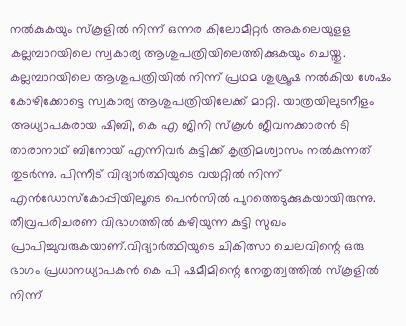നൽകുകയും സ്കൂളിൽ നിന്ന് ഒന്നര കിലോമീറ്റർ അകലെയുളള കല്ലമ്പാറയിലെ സ്വകാര്യ ആശുപത്രിയിലെത്തിക്കുകയും ചെയ്തു.
കല്ലമ്പാറയിലെ ആശുപത്രിയിൽ നിന്ന് പ്രഥമ ശുശ്രൂഷ നൽകിയ ശേഷം കോഴിക്കോട്ടെ സ്വകാര്യ ആശുപത്രിയിലേക്ക് മാറ്റി. യാത്രയിലുടനീളം അധ്യാപകരായ ഷിബി, കെ എ ജിനി സ്കൂൾ ജീവനക്കാരൻ ടി താരാനാഥ് ബിനോയ് എന്നിവർ കുട്ടിക്ക് കൃത്രിമശ്വാസം നൽകുന്നത് തുടർന്നു. പിന്നീട് വിദ്യാർത്ഥിയുടെ വയറ്റിൽ നിന്ന് എൻഡോസ്കോപ്പിയിലൂടെ പെൻസിൽ പുറത്തെടുക്കുകയായിരുന്നു.
തീവ്രപരിചരണ വിഭാഗത്തിൽ കഴിയുന്ന കുട്ടി സുഖം പ്രാപിച്ചുവരുകയാണ്.വിദ്യാർത്ഥിയുടെ ചികിത്സാ ചെലവിന്റെ ഒരു ഭാഗം പ്രധാനധ്യാപകൻ കെ പി ഷമീമിന്റെ നേതൃത്വത്തിൽ സ്കൂളിൽ നിന്ന്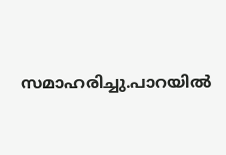സമാഹരിച്ചു.പാറയിൽ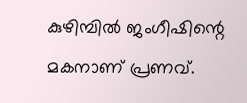കുഴിമ്പിൽ ജംഗീഷിന്റെ മകനാണ് പ്രണവ്.